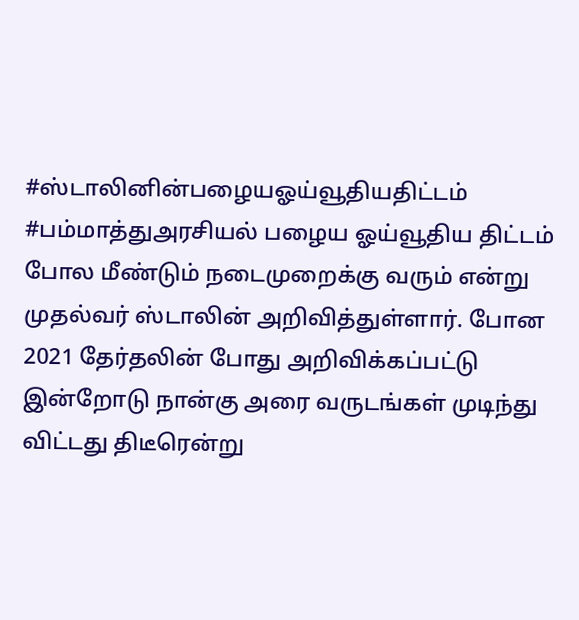#ஸ்டாலினின்பழையஓய்வூதியதிட்டம்
#பம்மாத்துஅரசியல் பழைய ஓய்வூதிய திட்டம் போல மீண்டும் நடைமுறைக்கு வரும் என்று முதல்வர் ஸ்டாலின் அறிவித்துள்ளார். போன 2021 தேர்தலின் போது அறிவிக்கப்பட்டு இன்றோடு நான்கு அரை வருடங்கள் முடிந்து விட்டது திடீரென்று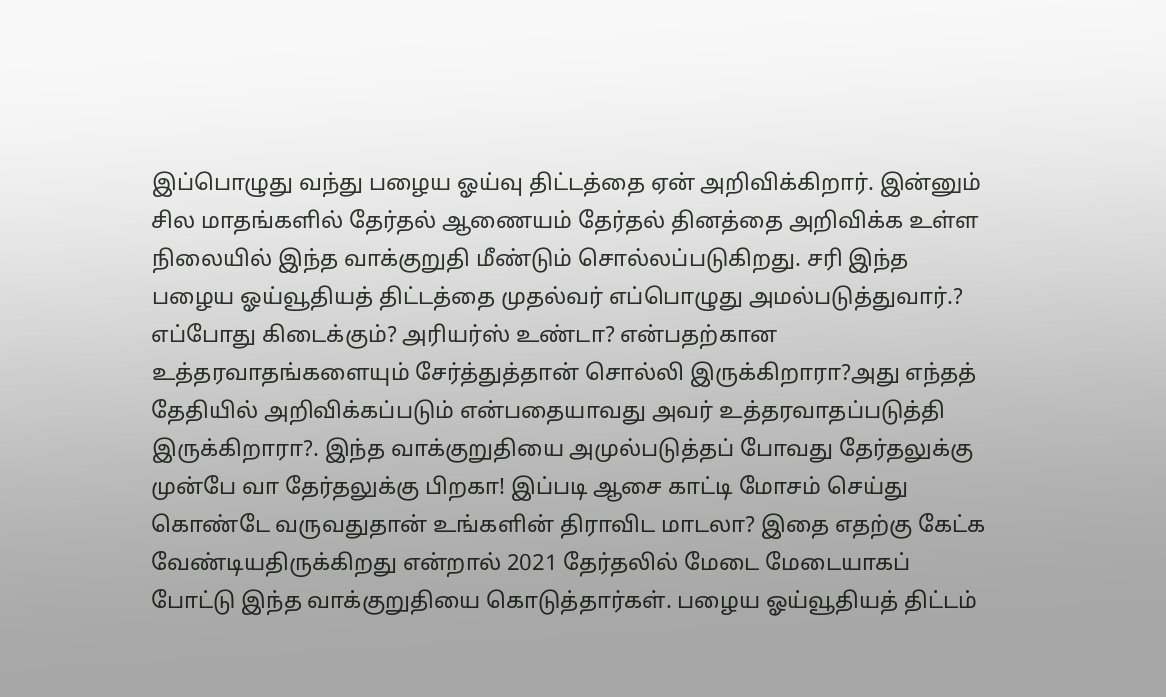இப்பொழுது வந்து பழைய ஓய்வு திட்டத்தை ஏன் அறிவிக்கிறார். இன்னும் சில மாதங்களில் தேர்தல் ஆணையம் தேர்தல் தினத்தை அறிவிக்க உள்ள நிலையில் இந்த வாக்குறுதி மீண்டும் சொல்லப்படுகிறது. சரி இந்த பழைய ஓய்வூதியத் திட்டத்தை முதல்வர் எப்பொழுது அமல்படுத்துவார்.? எப்போது கிடைக்கும்? அரியர்ஸ் உண்டா? என்பதற்கான உத்தரவாதங்களையும் சேர்த்துத்தான் சொல்லி இருக்கிறாரா?அது எந்தத் தேதியில் அறிவிக்கப்படும் என்பதையாவது அவர் உத்தரவாதப்படுத்தி இருக்கிறாரா?. இந்த வாக்குறுதியை அமுல்படுத்தப் போவது தேர்தலுக்கு முன்பே வா தேர்தலுக்கு பிறகா! இப்படி ஆசை காட்டி மோசம் செய்து கொண்டே வருவதுதான் உங்களின் திராவிட மாடலா? இதை எதற்கு கேட்க வேண்டியதிருக்கிறது என்றால் 2021 தேர்தலில் மேடை மேடையாகப் போட்டு இந்த வாக்குறுதியை கொடுத்தார்கள். பழைய ஓய்வூதியத் திட்டம்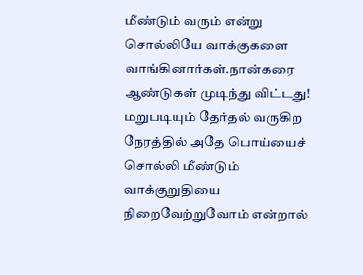மீண்டும் வரும் என்று சொல்லியே வாக்குகளை வாங்கினார்கள்.நான்கரை ஆண்டுகள் முடிந்து விட்டது! மறுபடியும் தேர்தல் வருகிற நேரத்தில் அதே பொய்யைச் சொல்லி மீண்டும் வாக்குறுதியை நிறைவேற்றுவோம் என்றால்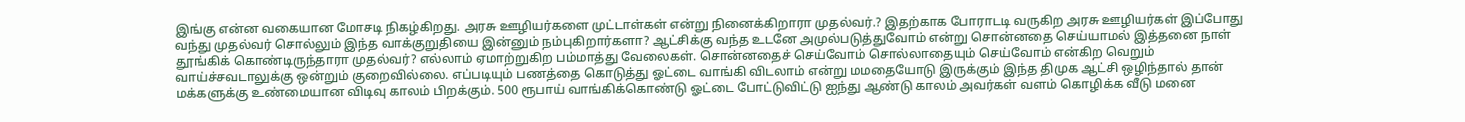இங்கு என்ன வகையான மோசடி நிகழ்கிறது. அரசு ஊழியர்களை முட்டாள்கள் என்று நினைக்கிறாரா முதல்வர்.? இதற்காக போராடடி வருகிற அரசு ஊழியர்கள் இப்போது வந்து முதல்வர் சொல்லும் இந்த வாக்குறுதியை இன்னும் நம்புகிறார்களா? ஆட்சிக்கு வந்த உடனே அமுல்படுத்துவோம் என்று சொன்னதை செய்யாமல் இத்தனை நாள் தூங்கிக் கொண்டிருந்தாரா முதல்வர்? எல்லாம் ஏமாற்றுகிற பம்மாத்து வேலைகள். சொன்னதைச் செய்வோம் சொல்லாதையும் செய்வோம் என்கிற வெறும் வாய்ச்சவடாலுக்கு ஒன்றும் குறைவில்லை. எப்படியும் பணத்தை கொடுத்து ஓட்டை வாங்கி விடலாம் என்று மமதையோடு இருக்கும் இந்த திமுக ஆட்சி ஒழிந்தால் தான் மக்களுக்கு உண்மையான விடிவு காலம் பிறக்கும். 500 ரூபாய் வாங்கிக்கொண்டு ஓட்டை போட்டுவிட்டு ஐந்து ஆண்டு காலம் அவர்கள் வளம் கொழிக்க வீடு மனை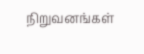நிறுவனங்கள்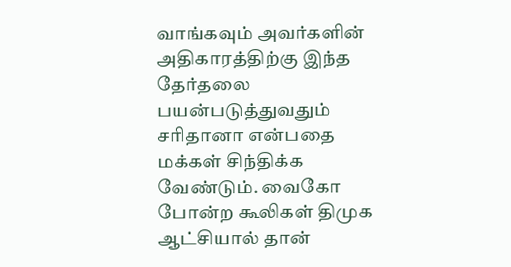வாங்கவும் அவர்களின் அதிகாரத்திற்கு இந்த தேர்தலை பயன்படுத்துவதும் சரிதானா என்பதை மக்கள் சிந்திக்க வேண்டும். வைகோ போன்ற கூலிகள் திமுக ஆட்சியால் தான்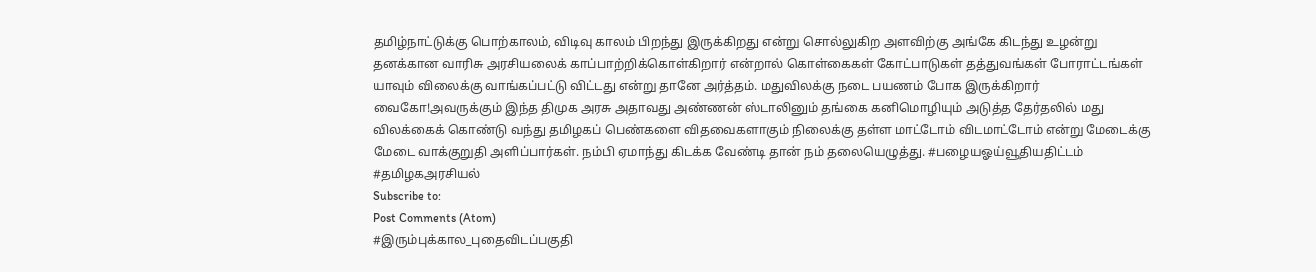தமிழ்நாட்டுக்கு பொற்காலம், விடிவு காலம் பிறந்து இருக்கிறது என்று சொல்லுகிற அளவிற்கு அங்கே கிடந்து உழன்று தனக்கான வாரிசு அரசியலைக் காப்பாற்றிக்கொள்கிறார் என்றால் கொள்கைகள் கோட்பாடுகள் தத்துவங்கள் போராட்டங்கள் யாவும் விலைக்கு வாங்கப்பட்டு விட்டது என்று தானே அர்த்தம். மதுவிலக்கு நடை பயணம் போக இருக்கிறார் வைகோ!அவருக்கும் இந்த திமுக அரசு அதாவது அண்ணன் ஸ்டாலினும் தங்கை கனிமொழியும் அடுத்த தேர்தலில் மது விலக்கைக் கொண்டு வந்து தமிழகப் பெண்களை விதவைகளாகும் நிலைக்கு தள்ள மாட்டோம் விடமாட்டோம் என்று மேடைக்கு மேடை வாக்குறுதி அளிப்பார்கள். நம்பி ஏமாந்து கிடக்க வேண்டி தான் நம் தலையெழுத்து. #பழையஓய்வூதியதிட்டம் #தமிழகஅரசியல்
Subscribe to:
Post Comments (Atom)
#இரும்புக்கால_புதைவிடப்பகுதி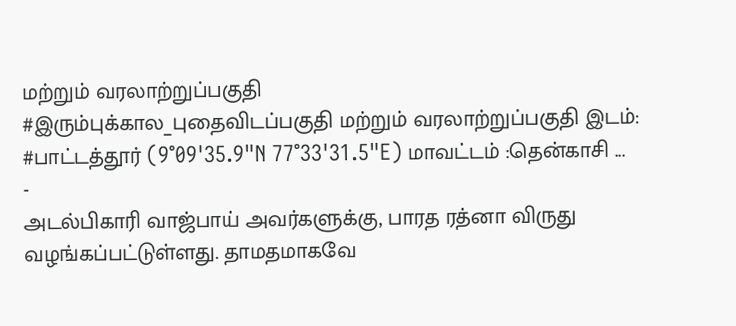மற்றும் வரலாற்றுப்பகுதி
#இரும்புக்கால_புதைவிடப்பகுதி மற்றும் வரலாற்றுப்பகுதி இடம்: #பாட்டத்தூர் (9°09'35.9"N 77°33'31.5"E) மாவட்டம் :தென்காசி ...
-
அடல்பிகாரி வாஜ்பாய் அவர்களுக்கு, பாரத ரத்னா விருது வழங்கப்பட்டுள்ளது. தாமதமாகவே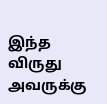இந்த விருது அவருக்கு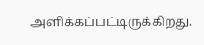அளிக்கப்பட்டிருக்கிறது.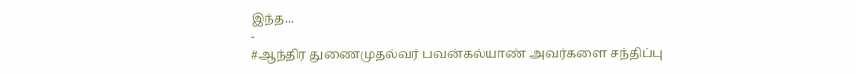இந்த...
-
#ஆந்திர துணைமுதல்வர் பவன்கல்யாண் அவர்களை சந்திப்பு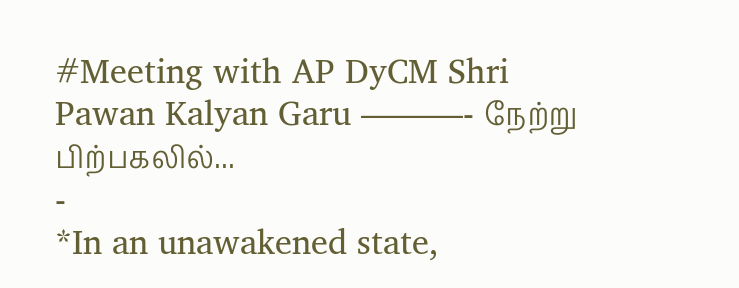#Meeting with AP DyCM Shri Pawan Kalyan Garu ———- நேற்று பிற்பகலில்...
-
*In an unawakened state,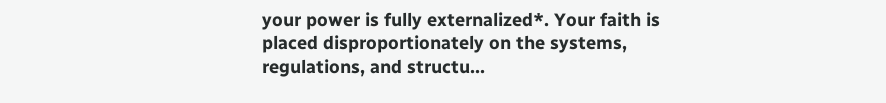your power is fully externalized*. Your faith is placed disproportionately on the systems, regulations, and structu...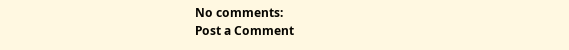No comments:
Post a Comment